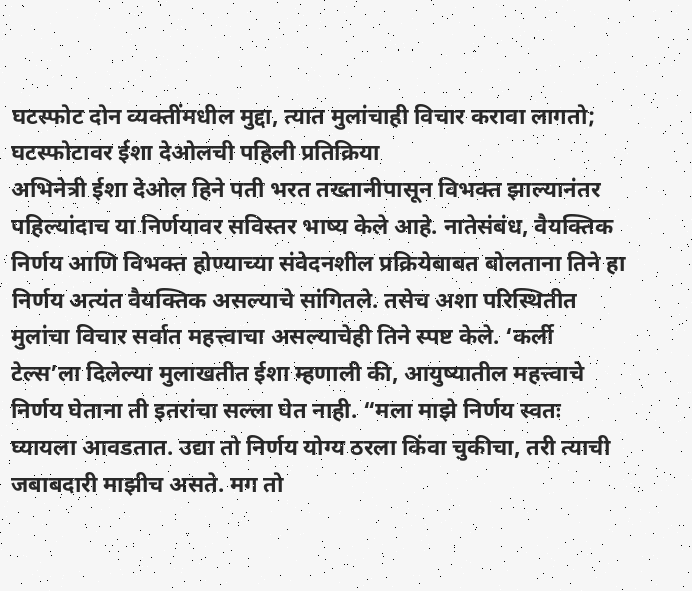घटस्फोट दोन व्यक्तींमधील मुद्दा, त्यात मुलांचाही विचार करावा लागतो; घटस्फोटावर ईशा देओलची पहिली प्रतिक्रिया
अभिनेत्री ईशा देओल हिने पती भरत तख्तानीपासून विभक्त झाल्यानंतर पहिल्यांदाच या निर्णयावर सविस्तर भाष्य केले आहे. नातेसंबंध, वैयक्तिक निर्णय आणि विभक्त होण्याच्या संवेदनशील प्रक्रियेबाबत बोलताना तिने हा निर्णय अत्यंत वैयक्तिक असल्याचे सांगितले. तसेच अशा परिस्थितीत मुलांचा विचार सर्वात महत्त्वाचा असल्याचेही तिने स्पष्ट केले. ‘कर्ली टेल्स’ला दिलेल्या मुलाखतीत ईशा म्हणाली की, आयुष्यातील महत्त्वाचे निर्णय घेताना ती इतरांचा सल्ला घेत नाही. “मला माझे निर्णय स्वतः घ्यायला आवडतात. उद्या तो निर्णय योग्य ठरला किंवा चुकीचा, तरी त्याची जबाबदारी माझीच असते. मग तो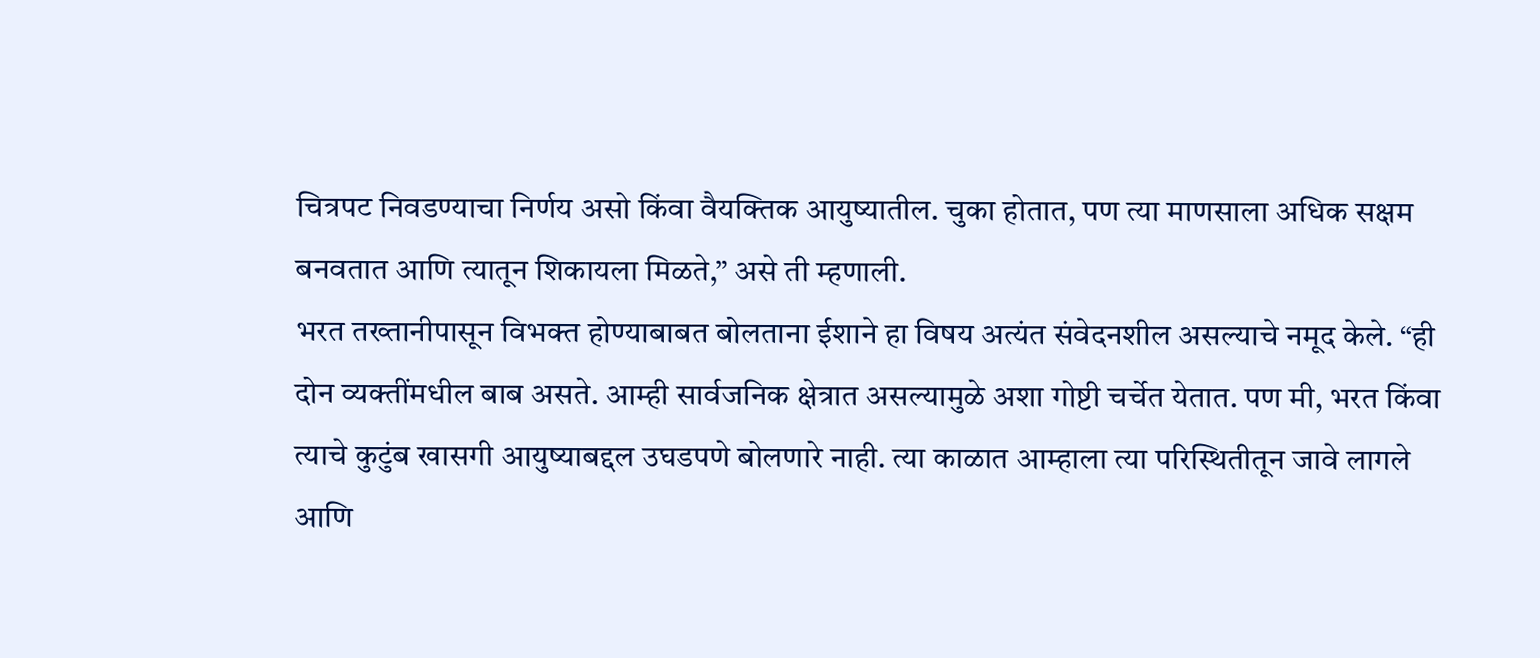चित्रपट निवडण्याचा निर्णय असो किंवा वैयक्तिक आयुष्यातील. चुका होतात, पण त्या माणसाला अधिक सक्षम बनवतात आणि त्यातून शिकायला मिळते,” असे ती म्हणाली.
भरत तख्तानीपासून विभक्त होण्याबाबत बोलताना ईशाने हा विषय अत्यंत संवेदनशील असल्याचे नमूद केले. “ही दोन व्यक्तींमधील बाब असते. आम्ही सार्वजनिक क्षेत्रात असल्यामुळे अशा गोष्टी चर्चेत येतात. पण मी, भरत किंवा त्याचे कुटुंब खासगी आयुष्याबद्दल उघडपणे बोलणारे नाही. त्या काळात आम्हाला त्या परिस्थितीतून जावे लागले आणि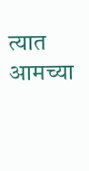त्यात आमच्या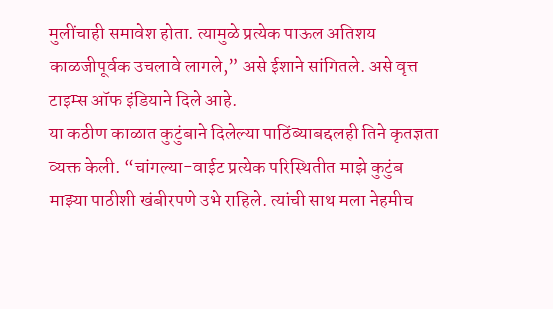मुलींचाही समावेश होता. त्यामुळे प्रत्येक पाऊल अतिशय काळजीपूर्वक उचलावे लागले,” असे ईशाने सांगितले. असे वृत्त टाइम्स ऑफ इंडियाने दिले आहे.
या कठीण काळात कुटुंबाने दिलेल्या पाठिंब्याबद्दलही तिने कृतज्ञता व्यक्त केली. “चांगल्या-वाईट प्रत्येक परिस्थितीत माझे कुटुंब माझ्या पाठीशी खंबीरपणे उभे राहिले. त्यांची साथ मला नेहमीच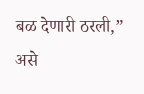बळ देणारी ठरली,” असे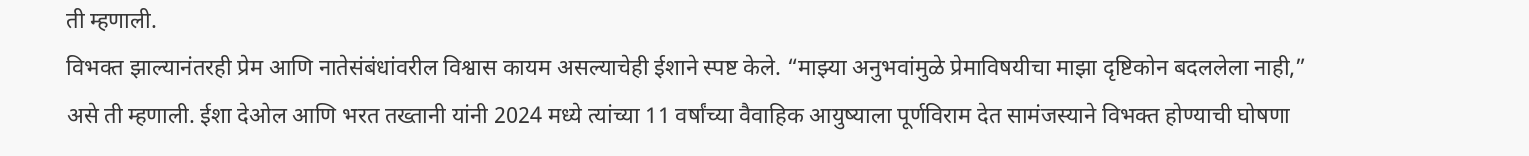ती म्हणाली.
विभक्त झाल्यानंतरही प्रेम आणि नातेसंबंधांवरील विश्वास कायम असल्याचेही ईशाने स्पष्ट केले. “माझ्या अनुभवांमुळे प्रेमाविषयीचा माझा दृष्टिकोन बदललेला नाही,” असे ती म्हणाली. ईशा देओल आणि भरत तख्तानी यांनी 2024 मध्ये त्यांच्या 11 वर्षांच्या वैवाहिक आयुष्याला पूर्णविराम देत सामंजस्याने विभक्त होण्याची घोषणा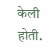केली होती.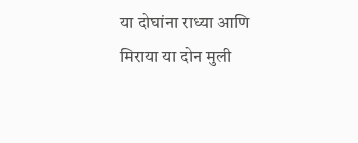या दोघांना राध्या आणि मिराया या दोन मुली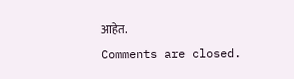आहेत.
Comments are closed.